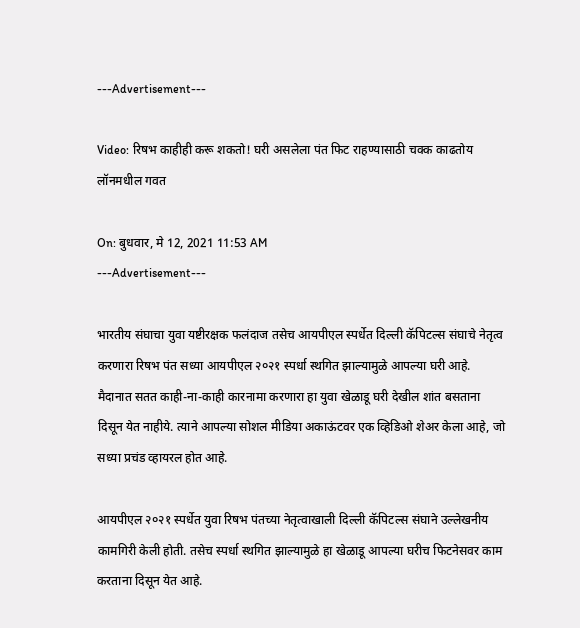---Advertisement---

Video: रिषभ काहीही करू शकतो! घरी असलेला पंत फिट राहण्यासाठी चक्क काढतोय लॉनमधील गवत

On: बुधवार, मे 12, 2021 11:53 AM
---Advertisement---

भारतीय संघाचा युवा यष्टीरक्षक फलंदाज तसेच आयपीएल स्पर्धेत दिल्ली कॅपिटल्स संघाचे नेतृत्व करणारा रिषभ पंत सध्या आयपीएल २०२१ स्पर्धा स्थगित झाल्यामुळे आपल्या घरी आहे. मैदानात सतत काही-ना-काही कारनामा करणारा हा युवा खेळाडू घरी देखील शांत बसताना दिसून येत नाहीये. त्याने आपल्या सोशल मीडिया अकाऊंटवर एक व्हिडिओ शेअर केला आहे, जो सध्या प्रचंड व्हायरल होत आहे.

आयपीएल २०२१ स्पर्धेत युवा रिषभ पंतच्या नेतृत्वाखाली दिल्ली कॅपिटल्स संघाने उल्लेखनीय कामगिरी केली होती. तसेच स्पर्धा स्थगित झाल्यामुळे हा खेळाडू आपल्या घरीच फिटनेसवर काम करताना दिसून येत आहे.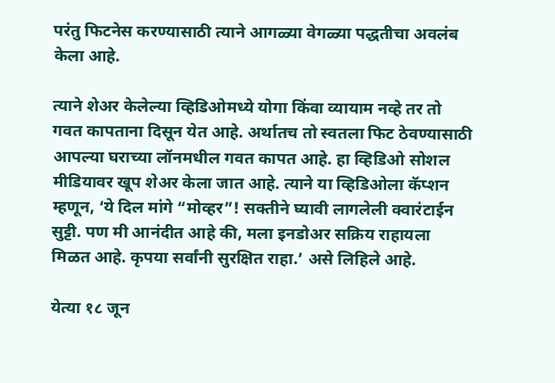परंतु फिटनेस करण्यासाठी त्याने आगळ्या वेगळ्या पद्धतीचा अवलंब केला आहे.

त्याने शेअर केलेल्या व्हिडिओमध्ये योगा किंवा व्यायाम नव्हे तर तो गवत कापताना दिसून येत आहे. अर्थातच तो स्वतला फिट ठेवण्यासाठी आपल्या घराच्या लॉनमधील गवत कापत आहे. हा व्हिडिओ सोशल मीडियावर खूप शेअर केला जात आहे. त्याने या व्हिडिओला कॅप्शन म्हणून, ‘ये दिल मांगे “मोव्हर”! सक्तीने घ्यावी लागलेली क्वारंटाईन सुट्टी. पण मी आनंदीत आहे की, मला इनडोअर सक्रिय राहायला मिळत आहे. कृपया सर्वांनी सुरक्षित राहा.’ असे लिहिले आहे.

येत्या १८ जून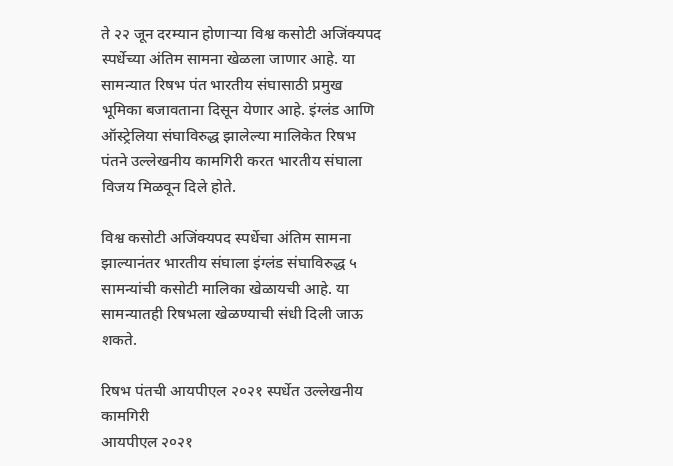ते २२ जून दरम्यान होणाऱ्या विश्व कसोटी अजिंक्यपद स्पर्धेच्या अंतिम सामना खेळला जाणार आहे. या सामन्यात रिषभ पंत भारतीय संघासाठी प्रमुख भूमिका बजावताना दिसून येणार आहे. इंग्लंड आणि ऑस्ट्रेलिया संघाविरुद्ध झालेल्या मालिकेत रिषभ पंतने उल्लेखनीय कामगिरी करत भारतीय संघाला विजय मिळवून दिले होते.

विश्व कसोटी अजिंक्यपद स्पर्धेचा अंतिम सामना झाल्यानंतर भारतीय संघाला इंग्लंड संघाविरुद्ध ५ सामन्यांची कसोटी मालिका खेळायची आहे. या सामन्यातही रिषभला खेळण्याची संधी दिली जाऊ शकते.

रिषभ पंतची आयपीएल २०२१ स्पर्धेत उल्लेखनीय कामगिरी
आयपीएल २०२१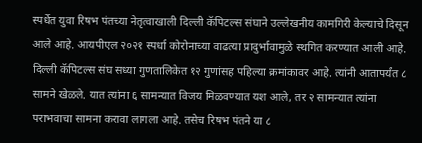स्पर्धेत युवा रिषभ पंतच्या नेतृत्वाखाली दिल्ली कॅपिटल्स संघाने उल्लेखनीय कामगिरी केल्याचे दिसून आले आहे. आयपीएल २०२१ स्पर्धा कोरोनाच्या वाढत्या प्रादुर्भावामुळे स्थगित करण्यात आली आहे. दिल्ली कॅपिटल्स संघ सध्या गुणतालिकेत १२ गुणांसह पहिल्या क्रमांकावर आहे. त्यांनी आतापर्यंत ८ सामने खेळले. यात त्यांना ६ सामन्यात विजय मिळवण्यात यश आले, तर २ सामन्यात त्यांना पराभवाचा सामना करावा लागला आहे. तसेच रिषभ पंतने या ८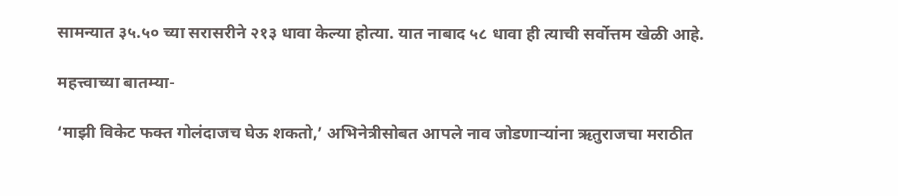सामन्यात ३५.५० च्या सरासरीने २१३ धावा केल्या होत्या. यात नाबाद ५८ धावा ही त्याची सर्वोत्तम खेळी आहे.

महत्त्वाच्या बातम्या-

‘माझी विकेट फक्त गोलंदाजच घेऊ शकतो,’ अभिनेत्रीसोबत आपले नाव जोडणाऱ्यांना ऋतुराजचा मराठीत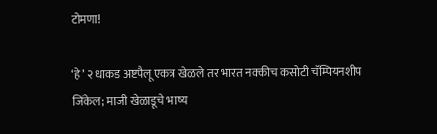टोमणा!

‘हे’ २ धाकड अष्टपैलू एकत्र खेळले तर भारत नक्कीच कसोटी चॅम्पियनशीप जिंकेल; माजी खेळाडूचे भाष्य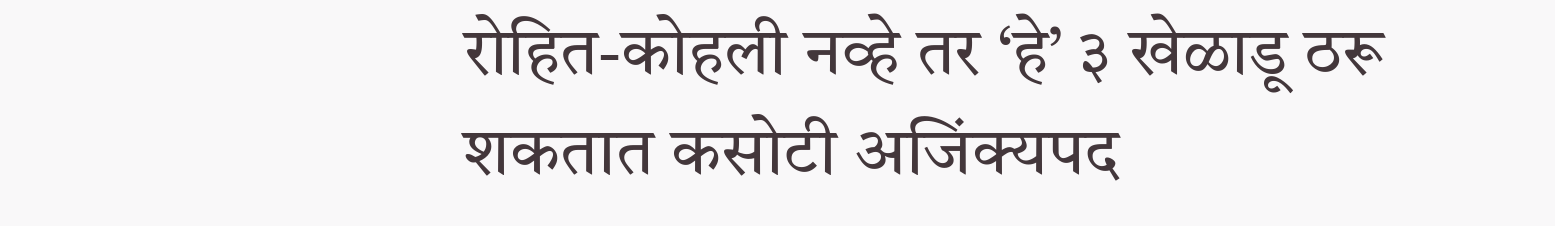रोहित-कोहली नव्हे तर ‘हे’ ३ खेळाडू ठरू शकतात कसोटी अजिंक्यपद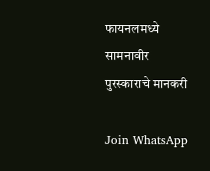फायनलमध्ये सामनावीर पुरस्काराचे मानकरी

Join WhatsApp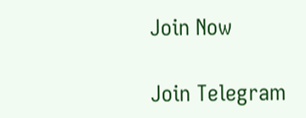Join Now

Join Telegram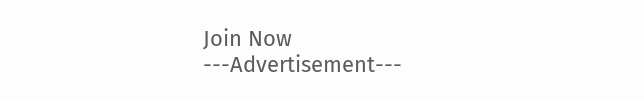Join Now
---Advertisement---